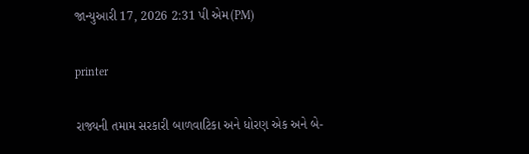જાન્યુઆરી 17, 2026 2:31 પી એમ(PM)

printer

રાજ્યની તમામ સરકારી બાળવાટિકા અને ધોરણ એક અને બે-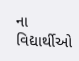ના વિદ્યાર્થીઓ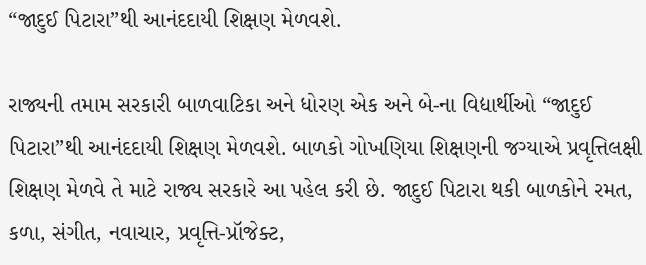“જાદુઈ પિટારા”થી આનંદદાયી શિક્ષણ મેળવશે.

રાજ્યની તમામ સરકારી બાળવાટિકા અને ધોરણ એક અને બે-ના વિદ્યાર્થીઓ “જાદુઈ પિટારા”થી આનંદદાયી શિક્ષણ મેળવશે. બાળકો ગોખણિયા શિક્ષણની જગ્યાએ પ્રવૃત્તિલક્ષી શિક્ષણ મેળવે તે માટે રાજ્ય સરકારે આ પહેલ કરી છે. જાદુઈ પિટારા થકી બાળકોને રમત, કળા, સંગીત, નવાચાર, પ્રવૃત્તિ-પ્રૉજેક્ટ,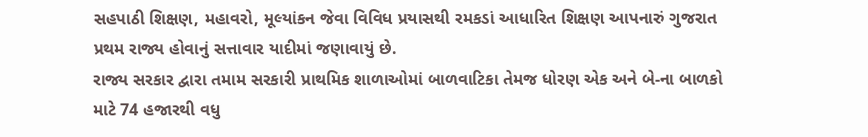સહપાઠી શિક્ષણ, મહાવરો, મૂલ્યાંકન જેવા વિવિધ પ્રયાસથી રમકડાં આધારિત શિક્ષણ આપનારું ગુજરાત પ્રથમ રાજ્ય હોવાનું સત્તાવાર યાદીમાં જણાવાયું છે.
રાજ્ય સરકાર દ્વારા તમામ સરકારી પ્રાથમિક શાળાઓમાં બાળવાટિકા તેમજ ધોરણ એક અને બે-ના બાળકો માટે 74 હજારથી વધુ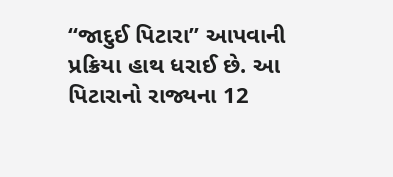“જાદુઈ પિટારા” આપવાની પ્રક્રિયા હાથ ધરાઈ છે. આ પિટારાનો રાજ્યના 12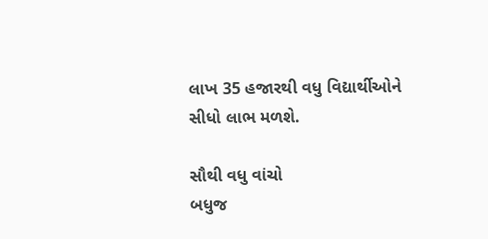લાખ 35 હજારથી વધુ વિદ્યાર્થીઓને સીધો લાભ મળશે.

સૌથી વધુ વાંચો
બધુજ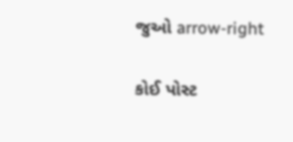જુઓ arrow-right

કોઈ પોસ્ટ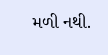મળી નથી.